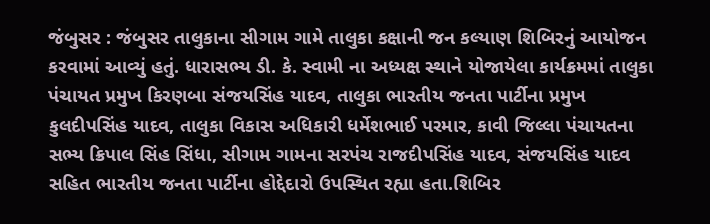જંબુસર : જંબુસર તાલુકાના સીગામ ગામે તાલુકા કક્ષાની જન કલ્યાણ શિબિરનું આયોજન કરવામાં આવ્યું હતું. ધારાસભ્ય ડી. કે. સ્વામી ના અધ્યક્ષ સ્થાને યોજાયેલા કાર્યક્રમમાં તાલુકા પંચાયત પ્રમુખ કિરણબા સંજયસિંહ યાદવ, તાલુકા ભારતીય જનતા પાર્ટીના પ્રમુખ કુલદીપસિંહ યાદવ, તાલુકા વિકાસ અધિકારી ધર્મેશભાઈ પરમાર, કાવી જિલ્લા પંચાયતના સભ્ય ક્રિપાલ સિંહ સિંધા, સીગામ ગામના સરપંચ રાજદીપસિંહ યાદવ, સંજયસિંહ યાદવ સહિત ભારતીય જનતા પાર્ટીના હોદ્દેદારો ઉપસ્થિત રહ્યા હતા.શિબિર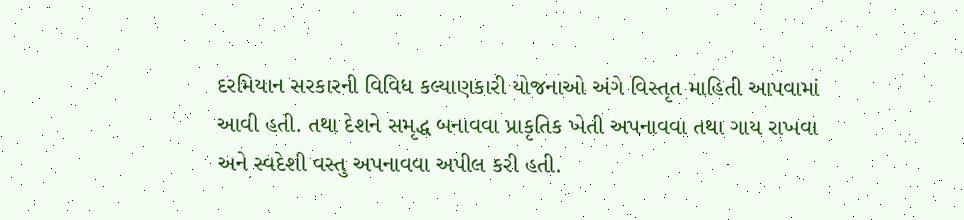દરમિયાન સરકારની વિવિધ કલ્યાણકારી યોજનાઓ અંગે વિસ્તૃત માહિતી આપવામાં આવી હતી. તથા દેશને સમૃદ્ધ બનાવવા પ્રાકૃતિક ખેતી અપનાવવા તથા ગાય રાખવા અને સ્વદેશી વસ્તુ અપનાવવા અપીલ કરી હતી.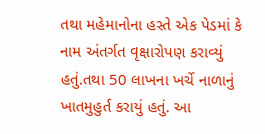તથા મહેમાનોના હસ્તે એક પેડમાં કે નામ અંતર્ગત વૃક્ષારોપણ કરાવ્યું હતું.તથા 50 લાખના ખર્ચે નાળાનું ખાતમુહુર્ત કરાયું હતું. આ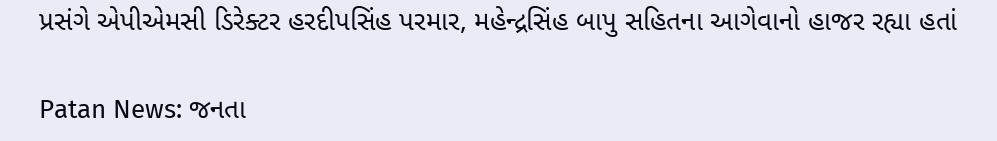પ્રસંગે એપીએમસી ડિરેક્ટર હરદીપસિંહ પરમાર, મહેન્દ્રસિંહ બાપુ સહિતના આગેવાનો હાજર રહ્યા હતાં

Patan News: જનતા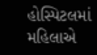હોસ્પિટલમાં મહિલાએ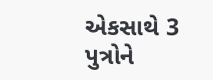એકસાથે 3 પુત્રોને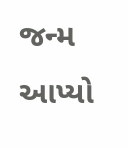જન્મ આપ્યો